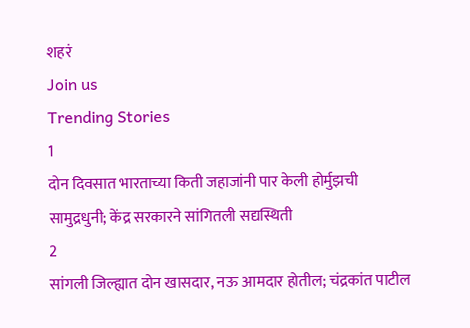शहरं
Join us
Trending Stories
1
दोन दिवसात भारताच्या किती जहाजांनी पार केली होर्मुझची सामुद्रधुनी; केंद्र सरकारने सांगितली सद्यस्थिती
2
सांगली जिल्ह्यात दोन खासदार, नऊ आमदार होतील; चंद्रकांत पाटील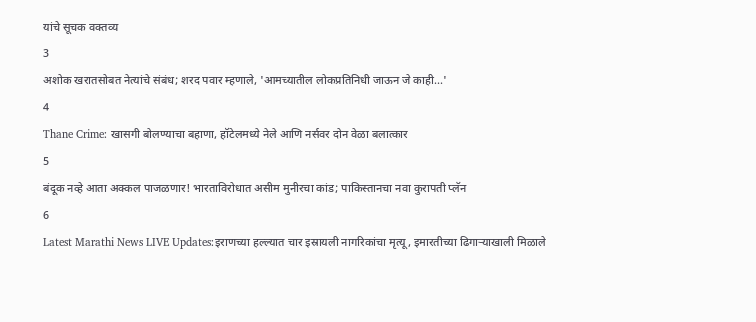यांचे सूचक वक्तव्य
3
अशोक खरातसोबत नेत्यांचे संबंध; शरद पवार म्हणाले, 'आमच्यातील लोकप्रतिनिधी जाऊन जे काही...'
4
Thane Crime: खासगी बोलण्याचा बहाणा, हॉटेलमध्ये नेले आणि नर्सवर दोन वेळा बलात्कार
5
बंदूक नव्हे आता अक्कल पाजळणार! भारताविरोधात असीम मुनीरचा कांड; पाकिस्तानचा नवा कुरापती प्लॅन
6
Latest Marathi News LIVE Updates:इराणच्या हल्ल्यात चार इस्रायली नागरिकांचा मृत्यू, इमारतीच्या ढिगाऱ्याखाली मिळाले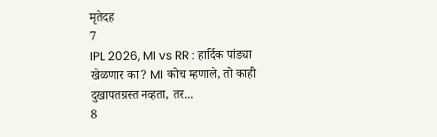मृतेदह
7
IPL 2026, MI vs RR : हार्दिक पांड्या खेळणार का? MI कोच म्हणाले, तो काही दुखापतग्रस्त नव्हता, तर...
8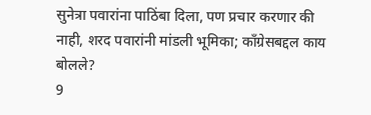सुनेत्रा पवारांना पाठिंबा दिला, पण प्रचार करणार की नाही, शरद पवारांनी मांडली भूमिका; काँग्रेसबद्दल काय बोलले?
9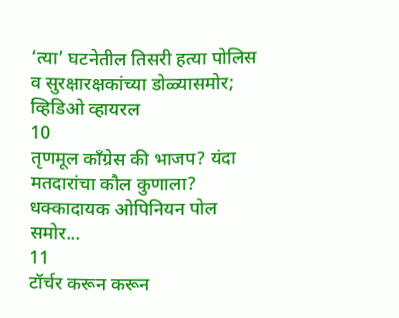‘त्या’ घटनेतील तिसरी हत्या पोलिस व सुरक्षारक्षकांच्या डोळ्यासमोर; व्हिडिओ व्हायरल
10
तृणमूल काँग्रेस की भाजप? यंदा मतदारांचा कौल कुणाला? धक्कादायक ओपिनियन पोल समोर...
11
टॉर्चर करून करून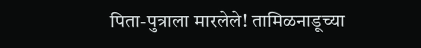पिता-पुत्राला मारलेले! तामिळनाडूच्या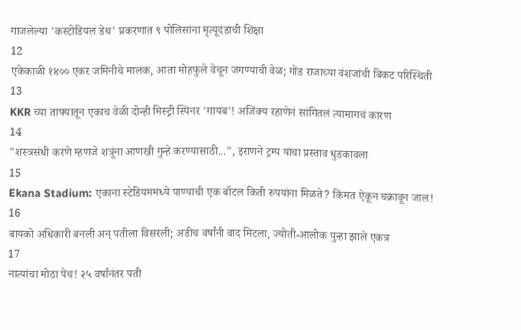गाजलेल्या 'कस्टोडियल डेथ' प्रकरणात ९ पोलिसांना मृत्यूदंडाची शिक्षा
12
एकेकाळी १४०० एकर जमिनीचे मालक, आता मोहफुले वेचून जगण्याची वेळ; गोंड राजाच्या वंशजांची बिकट परिस्थिती
13
KKR च्या ताफ्यातून एकाच वेळी दोन्ही मिस्ट्री स्पिनर 'गायब'! अजिंक्य रहाणेनं सांगितलं त्यामागचं कारण
14
"शस्त्रसंधी करणे म्हणजे शत्रूंना आणखी गुन्हे करण्यासाठी...", इराणने ट्रम्प यांचा प्रस्ताव धुडकावला
15
Ekana Stadium: एकाना स्टेडियममध्ये पाण्याची एक बॉटल किती रुपयांना मिळते? किंमत ऐकून चक्रावून जाल!
16
बायको अधिकारी बनली अन् पतीला विसरली; अडीच वर्षांनी वाद मिटला, ज्योती-आलोक पुन्हा झाले एकत्र
17
नात्यांचा मोठा पेच! २५ वर्षांनंतर पती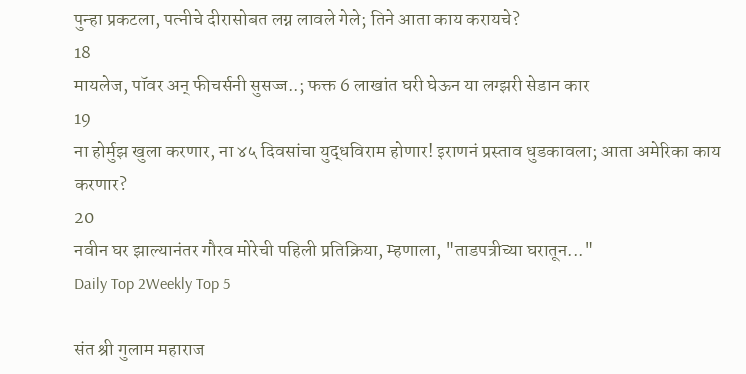पुन्हा प्रकटला, पत्नीचे दीरासोबत लग्न लावले गेले; तिने आता काय करायचे?
18
मायलेज, पॉवर अन् फीचर्सनी सुसज्ज..; फक्त 6 लाखांत घरी घेऊन या लग्झरी सेडान कार
19
ना होर्मुझ खुला करणार, ना ४५ दिवसांचा युद्धविराम होणार! इराणनं प्रस्ताव धुडकावला; आता अमेरिका काय करणार?
20
नवीन घर झाल्यानंतर गौरव मोरेची पहिली प्रतिक्रिया, म्हणाला, "ताडपत्रीच्या घरातून..."
Daily Top 2Weekly Top 5

संत श्री गुलाम महाराज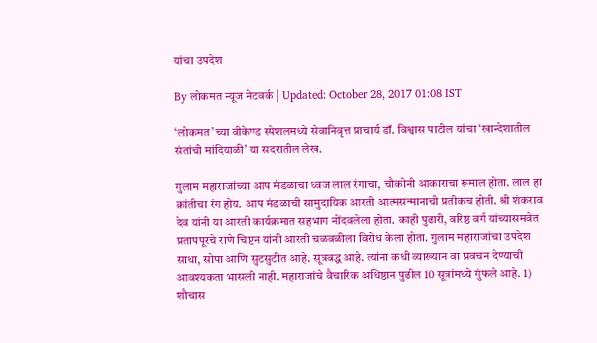यांचा उपदेश

By लोकमत न्यूज नेटवर्क | Updated: October 28, 2017 01:08 IST

‘लोकमत’च्या वीकेण्ड स्पेशलमध्ये सेवानिवृत्त प्राचार्य डॉ. विश्वास पाटील यांचा ‘खान्देशातील संतांची मांदियाळी’ या सदरातील लेख.

गुलाम महाराजांच्या आप मंडळाचा ध्वज लाल रंगाचा, चौकोनी आकाराचा रूमाल होता. लाल हा क्रांतीचा रंग होय. आप मंडळाची सामुदायिक आरती आत्मसन्मानाची प्रतीकच होती. श्री शंकराव देव यांनी या आरती कार्यक्रमात सहभाग नोंदवलेला होता. काही पुढारी, वरिष्ठ वर्ग यांच्यासमवेत प्रतापपूरचे राणे चिप्टन यांनी आरती चळवळीला विरोध केला होता. गुलाम महाराजांचा उपदेश साधा, सोपा आणि सुटसुटीत आहे. सूत्रबद्ध आहे. त्यांना कधी व्याख्यान वा प्रवचन देण्याची आवश्यकता भासली नाही. महाराजांचे वैचारिक अधिष्ठान पुढील 10 सूत्रांमध्ये गुंफले आहे. 1) शौचास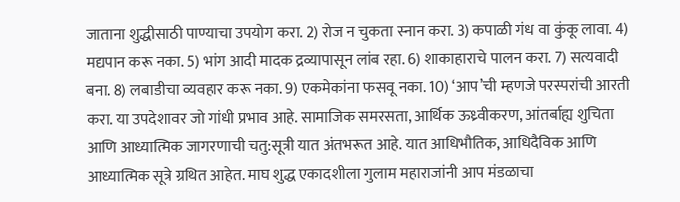जाताना शुद्धीसाठी पाण्याचा उपयोग करा. 2) रोज न चुकता स्नान करा. 3) कपाळी गंध वा कुंकू लावा. 4) मद्यपान करू नका. 5) भांग आदी मादक द्रव्यापासून लांब रहा. 6) शाकाहाराचे पालन करा. 7) सत्यवादी बना. 8) लबाडीचा व्यवहार करू नका. 9) एकमेकांना फसवू नका. 10) ‘आप’ची म्हणजे परस्परांची आरती करा. या उपदेशावर जो गांधी प्रभाव आहे. सामाजिक समरसता, आर्थिक ऊध्र्वीकरण, आंतर्बाह्य शुचिता आणि आध्यात्मिक जागरणाची चतु:सूत्री यात अंतभरूत आहे. यात आधिभौतिक, आधिदैविक आणि आध्यात्मिक सूत्रे ग्रथित आहेत. माघ शुद्ध एकादशीला गुलाम महाराजांनी आप मंडळाचा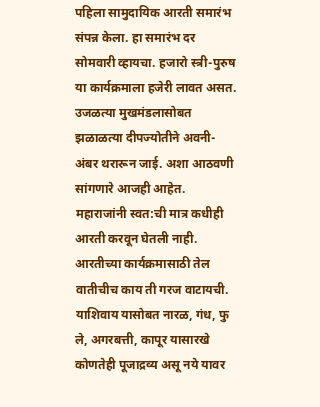पहिला सामुदायिक आरती समारंभ संपन्न केला. हा समारंभ दर सोमवारी व्हायचा. हजारो स्त्री-पुरुष या कार्यक्रमाला हजेरी लावत असत. उजळत्या मुखमंडलासोबत झळाळत्या दीपज्योतीने अवनी- अंबर थरारून जाई. अशा आठवणी सांगणारे आजही आहेत. महाराजांनी स्वत:ची मात्र कधीही आरती करवून घेतली नाही. आरतीच्या कार्यक्रमासाठी तेल वातीचीच काय ती गरज वाटायची. याशिवाय यासोबत नारळ, गंध, फु ले, अगरबत्ती, कापूर यासारखे कोणतेही पूजाद्रव्य असू नये यावर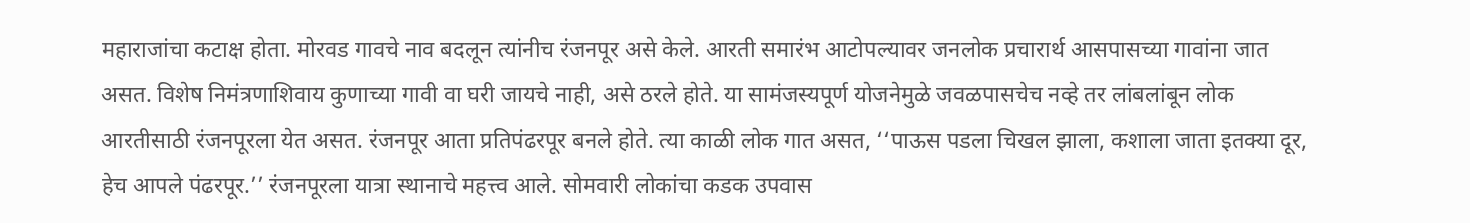महाराजांचा कटाक्ष होता. मोरवड गावचे नाव बदलून त्यांनीच रंजनपूर असे केले. आरती समारंभ आटोपल्यावर जनलोक प्रचारार्थ आसपासच्या गावांना जात असत. विशेष निमंत्रणाशिवाय कुणाच्या गावी वा घरी जायचे नाही, असे ठरले होते. या सामंजस्यपूर्ण योजनेमुळे जवळपासचेच नव्हे तर लांबलांबून लोक आरतीसाठी रंजनपूरला येत असत. रंजनपूर आता प्रतिपंढरपूर बनले होते. त्या काळी लोक गात असत, ‘‘पाऊस पडला चिखल झाला, कशाला जाता इतक्या दूर, हेच आपले पंढरपूर.’’ रंजनपूरला यात्रा स्थानाचे महत्त्व आले. सोमवारी लोकांचा कडक उपवास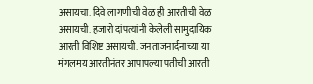असायचा. दिवे लागणीची वेळ ही आरतीची वेळ असायची. हजारो दांपत्यांनी केलेली सामुदायिक आरती विशिष्ट असायची. जनताजनार्दनाच्या या मंगलमय आरतीनंतर आपापल्या पतीची आरती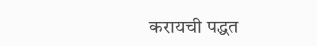करायची पद्धत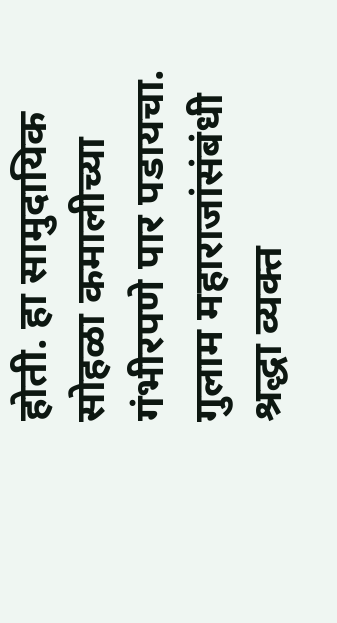होती. हा सामुदायिक सोहळा कमालीच्या गंभीरपणे पार पडायचा. गुलाम महाराजांसंबंधी श्रद्धा व्यक्त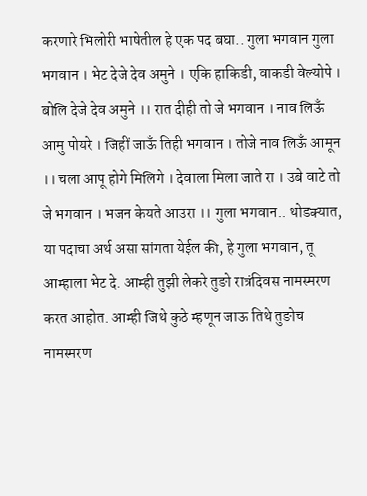करणारे भिलोरी भाषेतील हे एक पद बघा.. गुला भगवान गुला भगवान । भेट देजे देव अमुने । एकि हाकिडी, वाकडी वेल्योपे । बोलि देजे देव अमुने ।। रात दीही तो जे भगवान । नाव लिऊँ आमु पोयरे । जिहीं जाऊँ तिही भगवान । तोजे नाव लिऊँ आमून ।। चला आपू होगे मिलिगे । देवाला मिला जाते रा । उबे वाटे तो जे भगवान । भजन केयते आउरा ।। गुला भगवान.. थोडक्यात, या पदाचा अर्थ असा सांगता येईल की, हे गुला भगवान, तू आम्हाला भेट दे. आम्ही तुझी लेकरे तुङो रात्रंदिवस नामस्मरण करत आहोत. आम्ही जिथे कुठे म्हणून जाऊ तिथे तुङोच नामस्मरण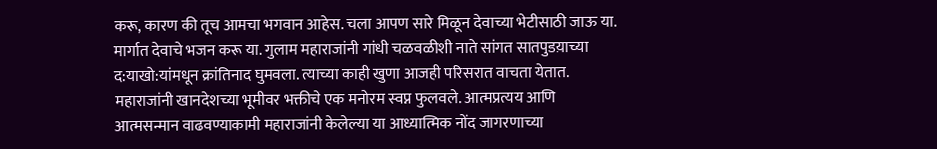करू, कारण की तूच आमचा भगवान आहेस. चला आपण सारे मिळून देवाच्या भेटीसाठी जाऊ या. मार्गात देवाचे भजन करू या. गुलाम महाराजांनी गांधी चळवळीशी नाते सांगत सातपुडय़ाच्या द:याखो:यांमधून क्रांतिनाद घुमवला. त्याच्या काही खुणा आजही परिसरात वाचता येतात. महाराजांनी खानदेशच्या भूमीवर भक्तीचे एक मनोरम स्वप्न फुलवले. आत्मप्रत्यय आणि आत्मसन्मान वाढवण्याकामी महाराजांनी केलेल्या या आध्यात्मिक नोंद जागरणाच्या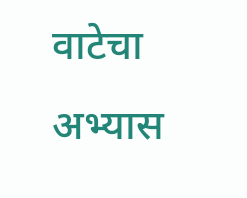वाटेचा अभ्यास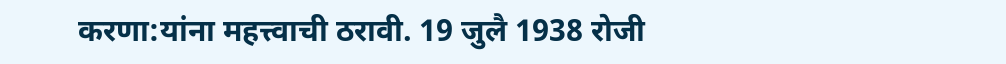करणा:यांना महत्त्वाची ठरावी. 19 जुलै 1938 रोजी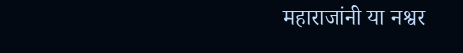महाराजांनी या नश्वर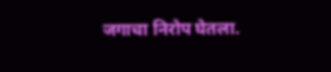जगाचा निरोप घेतला.